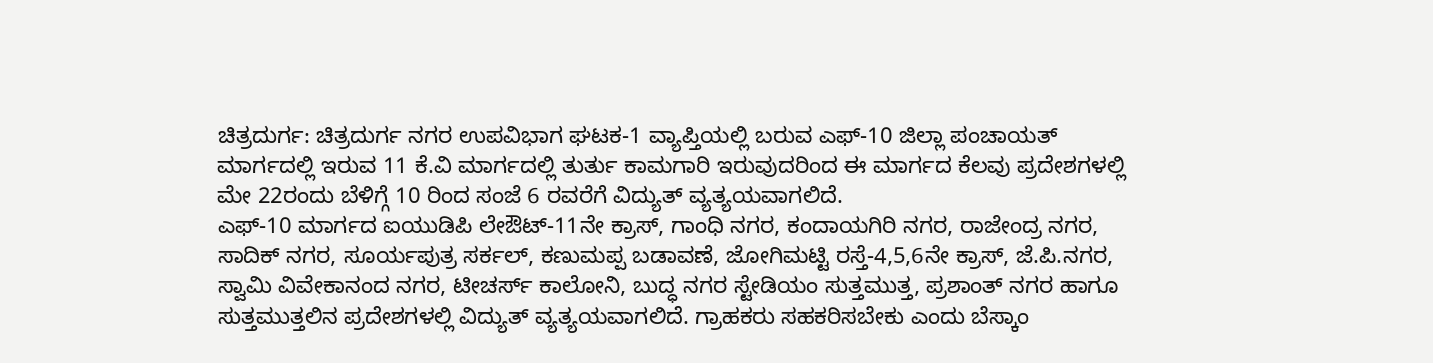ಚಿತ್ರದುರ್ಗ: ಚಿತ್ರದುರ್ಗ ನಗರ ಉಪವಿಭಾಗ ಘಟಕ-1 ವ್ಯಾಪ್ತಿಯಲ್ಲಿ ಬರುವ ಎಫ್-10 ಜಿಲ್ಲಾ ಪಂಚಾಯತ್ ಮಾರ್ಗದಲ್ಲಿ ಇರುವ 11 ಕೆ.ವಿ ಮಾರ್ಗದಲ್ಲಿ ತುರ್ತು ಕಾಮಗಾರಿ ಇರುವುದರಿಂದ ಈ ಮಾರ್ಗದ ಕೆಲವು ಪ್ರದೇಶಗಳಲ್ಲಿ ಮೇ 22ರಂದು ಬೆಳಿಗ್ಗೆ 10 ರಿಂದ ಸಂಜೆ 6 ರವರೆಗೆ ವಿದ್ಯುತ್ ವ್ಯತ್ಯಯವಾಗಲಿದೆ.
ಎಫ್-10 ಮಾರ್ಗದ ಐಯುಡಿಪಿ ಲೇಔಟ್-11ನೇ ಕ್ರಾಸ್, ಗಾಂಧಿ ನಗರ, ಕಂದಾಯಗಿರಿ ನಗರ, ರಾಜೇಂದ್ರ ನಗರ, ಸಾದಿಕ್ ನಗರ, ಸೂರ್ಯಪುತ್ರ ಸರ್ಕಲ್, ಕಣುಮಪ್ಪ ಬಡಾವಣೆ, ಜೋಗಿಮಟ್ಟಿ ರಸ್ತೆ-4,5,6ನೇ ಕ್ರಾಸ್, ಜೆ.ಪಿ.ನಗರ, ಸ್ವಾಮಿ ವಿವೇಕಾನಂದ ನಗರ, ಟೀಚರ್ಸ್ ಕಾಲೋನಿ, ಬುದ್ಧ ನಗರ ಸ್ಟೇಡಿಯಂ ಸುತ್ತಮುತ್ತ, ಪ್ರಶಾಂತ್ ನಗರ ಹಾಗೂ ಸುತ್ತಮುತ್ತಲಿನ ಪ್ರದೇಶಗಳಲ್ಲಿ ವಿದ್ಯುತ್ ವ್ಯತ್ಯಯವಾಗಲಿದೆ. ಗ್ರಾಹಕರು ಸಹಕರಿಸಬೇಕು ಎಂದು ಬೆಸ್ಕಾಂ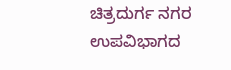ಚಿತ್ರದುರ್ಗ ನಗರ ಉಪವಿಭಾಗದ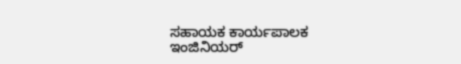ಸಹಾಯಕ ಕಾರ್ಯಪಾಲಕ ಇಂಜಿನಿಯರ್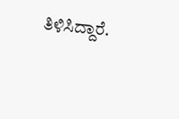ತಿಳಿಸಿದ್ದಾರೆ.